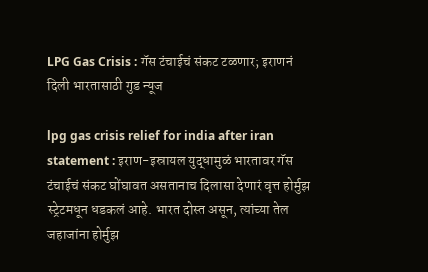LPG Gas Crisis : गॅस टंचाईचं संकट टळणार; इराणनं दिली भारतासाठी गुड न्यूज

lpg gas crisis relief for india after iran statement : इराण-इस्रायल युद्धामुळं भारतावर गॅस टंचाईचं संकट घोंघावत असतानाच दिलासा देणारं वृत्त होर्मुझ स्ट्रेटमधून धडकलं आहे. भारत दोस्त असून, त्यांच्या तेल जहाजांना होर्मुझ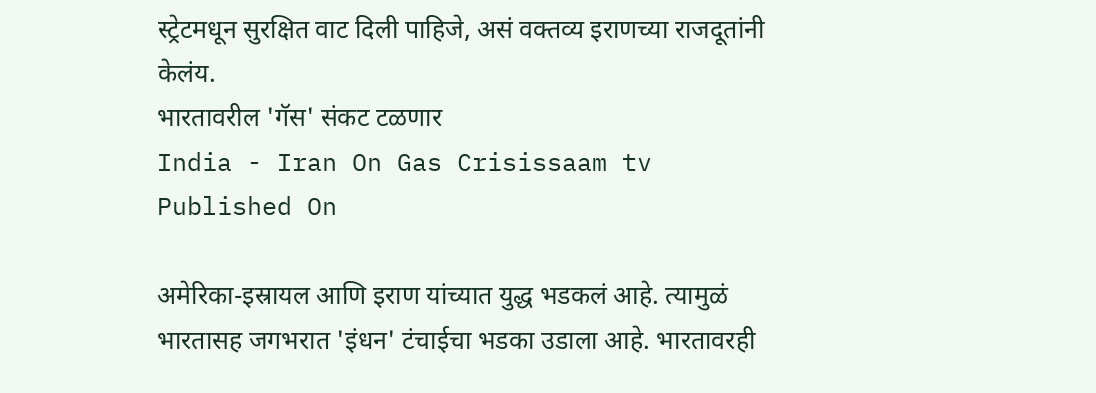स्ट्रेटमधून सुरक्षित वाट दिली पाहिजे, असं वक्तव्य इराणच्या राजदूतांनी केलंय.
भारतावरील 'गॅस' संकट टळणार
India - Iran On Gas Crisissaam tv
Published On

अमेरिका-इस्रायल आणि इराण यांच्यात युद्ध भडकलं आहे. त्यामुळं भारतासह जगभरात 'इंधन' टंचाईचा भडका उडाला आहे. भारतावरही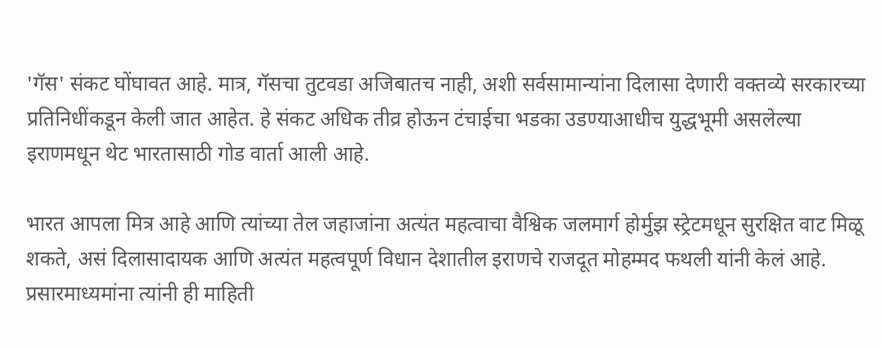'गॅस' संकट घोंघावत आहे. मात्र, गॅसचा तुटवडा अजिबातच नाही, अशी सर्वसामान्यांना दिलासा देणारी वक्तव्ये सरकारच्या प्रतिनिधींकडून केली जात आहेत. हे संकट अधिक तीव्र होऊन टंचाईचा भडका उडण्याआधीच युद्धभूमी असलेल्या इराणमधून थेट भारतासाठी गोड वार्ता आली आहे.

भारत आपला मित्र आहे आणि त्यांच्या तेल जहाजांना अत्यंत महत्वाचा वैश्विक जलमार्ग होर्मुझ स्ट्रेटमधून सुरक्षित वाट मिळू शकते, असं दिलासादायक आणि अत्यंत महत्वपूर्ण विधान देशातील इराणचे राजदूत मोहम्मद फथली यांनी केलं आहे. प्रसारमाध्यमांना त्यांनी ही माहिती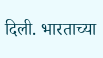दिली. भारताच्या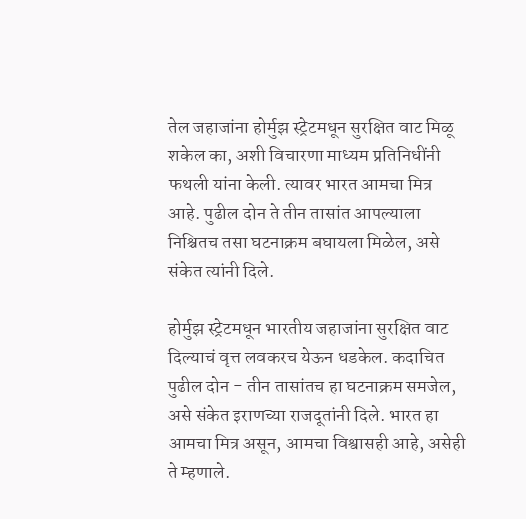तेल जहाजांना होर्मुझ स्ट्रेटमधून सुरक्षित वाट मिळू शकेल का, अशी विचारणा माध्यम प्रतिनिधींनी फथली यांना केली. त्यावर भारत आमचा मित्र आहे. पुढील दोन ते तीन तासांत आपल्याला निश्चितच तसा घटनाक्रम बघायला मिळेल, असे संकेत त्यांनी दिले.

होर्मुझ स्ट्रेटमधून भारतीय जहाजांना सुरक्षित वाट दिल्याचं वृत्त लवकरच येऊन धडकेल. कदाचित पुढील दोन - तीन तासांतच हा घटनाक्रम समजेल, असे संकेत इराणच्या राजदूतांनी दिले. भारत हा आमचा मित्र असून, आमचा विश्वासही आहे, असेही ते म्हणाले.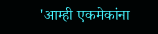'आम्ही एकमेकांना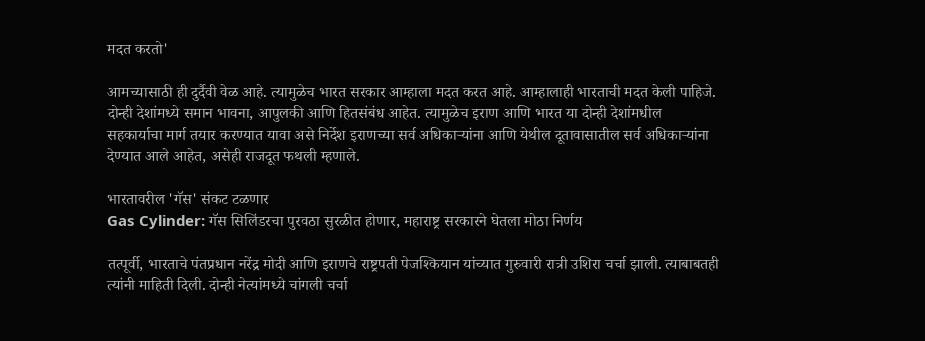मदत करतो'

आमच्यासाठी ही दुर्दैवी वेळ आहे. त्यामुळेच भारत सरकार आम्हाला मदत करत आहे. आम्हालाही भारताची मदत केली पाहिजे. दोन्ही देशांमध्ये समान भावना, आपुलकी आणि हितसंबंध आहेत. त्यामुळेच इराण आणि भारत या दोन्ही देशांमधील सहकार्याचा मार्ग तयार करण्यात यावा असे निर्देश इराणच्या सर्व अधिकाऱ्यांना आणि येथील दूतावासातील सर्व अधिकाऱ्यांना देण्यात आले आहेत, असेही राजदूत फथली म्हणाले.

भारतावरील 'गॅस' संकट टळणार
Gas Cylinder: गॅस सिलिंडरचा पुरवठा सुरळीत होणार, महाराष्ट्र सरकारने घेतला मोठा निर्णय

तत्पूर्वी, भारताचे पंतप्रधान नरेंद्र मोदी आणि इराणचे राष्ट्रपती पेजश्कियान यांच्यात गुरुवारी रात्री उशिरा चर्चा झाली. त्याबाबतही त्यांनी माहिती दिली. दोन्ही नेत्यांमध्ये चांगली चर्चा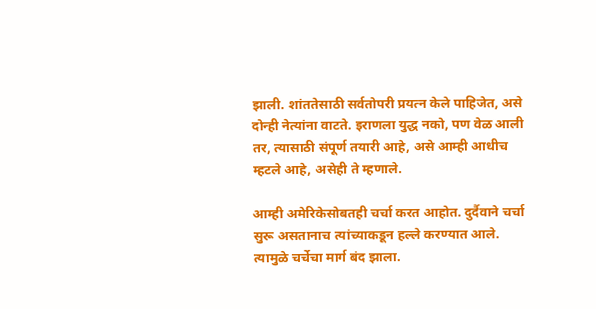झाली. शांततेसाठी सर्वतोपरी प्रयत्न केले पाहिजेत, असे दोन्ही नेत्यांना वाटते. इराणला युद्ध नको, पण वेळ आली तर, त्यासाठी संपूर्ण तयारी आहे, असे आम्ही आधीच म्हटले आहे, असेही ते म्हणाले.

आम्ही अमेरिकेसोबतही चर्चा करत आहोत. दुर्दैवाने चर्चा सुरू असतानाच त्यांच्याकडून हल्ले करण्यात आले. त्यामुळे चर्चेचा मार्ग बंद झाला.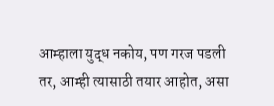आम्हाला युद्ध नकोय, पण गरज पडली तर, आम्ही त्यासाठी तयार आहोत, असा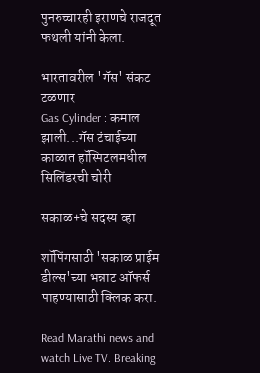पुनरुच्चारही इराणचे राजदूत फथली यांनी केला.

भारतावरील 'गॅस' संकट टळणार
Gas Cylinder : कमाल झाली...गॅस टंचाईच्या काळात हॉस्पिटलमधील सिलिंडरची चोरी

सकाळ+चे सदस्य व्हा

शॉपिंगसाठी 'सकाळ प्राईम डील्स'च्या भन्नाट ऑफर्स पाहण्यासाठी क्लिक करा.

Read Marathi news and watch Live TV. Breaking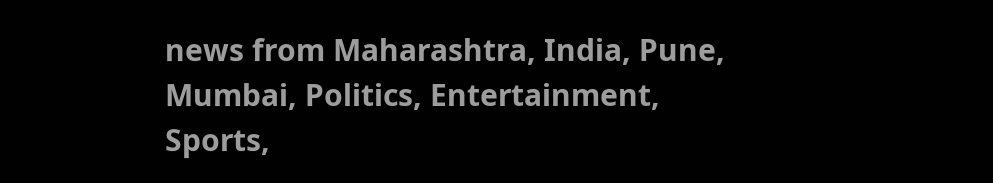news from Maharashtra, India, Pune, Mumbai, Politics, Entertainment, Sports,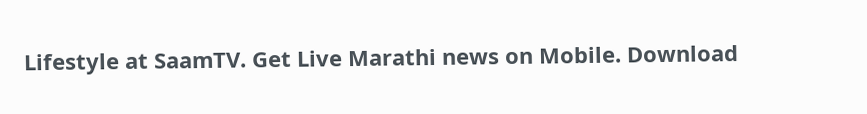Lifestyle at SaamTV. Get Live Marathi news on Mobile. Download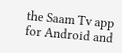the Saam Tv app for Android and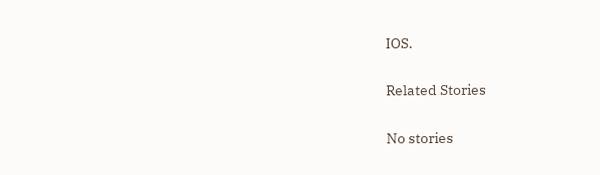IOS.

Related Stories

No stories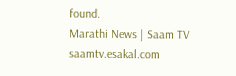found.
Marathi News | Saam TV
saamtv.esakal.com